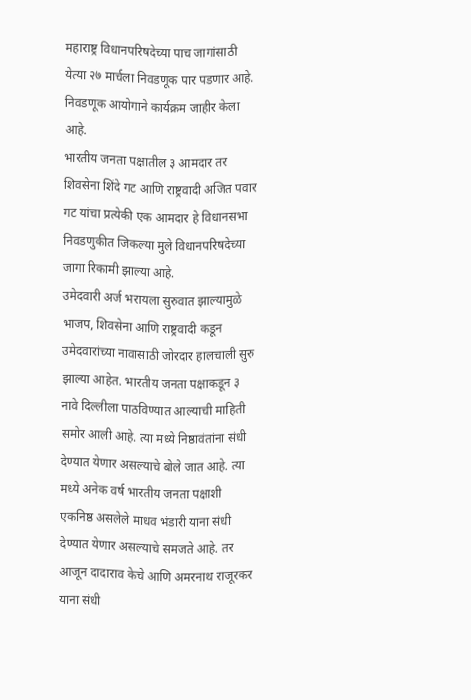महाराष्ट्र विधानपरिषदेच्या पाच जागांसाठी येत्या २७ मार्चला निवडणूक पार पडणार आहे. निवडणूक आयोगाने कार्यक्रम जाहीर केला आहे.
भारतीय जनता पक्षातील ३ आमदार तर शिवसेना शिंदे गट आणि राष्ट्रवादी अजित पवार गट यांचा प्रत्येकी एक आमदार हे विधानसभा निवडणुकीत जिकल्या मुले विधानपरिषदेच्या जागा रिकामी झाल्या आहे.
उमेदवारी अर्ज भरायला सुरुवात झाल्यामुळे भाजप, शिवसेना आणि राष्ट्रवादी कडून उमेदवारांच्या नावासाठी जोरदार हालचाली सुरु झाल्या आहेत. भारतीय जनता पक्षाकडून ३ नावे दिल्लीला पाठविण्यात आल्याची माहिती समोर आली आहे. त्या मध्ये निष्ठावंतांना संधी देण्यात येणार असल्याचे बोले जात आहे. त्या मध्ये अनेक वर्ष भारतीय जनता पक्षाशी एकनिष्ठ असलेले माधव भंडारी याना संधी देण्यात येणार असल्याचे समजते आहे. तर आजून दादाराव केचे आणि अमरनाथ राजूरकर याना संधी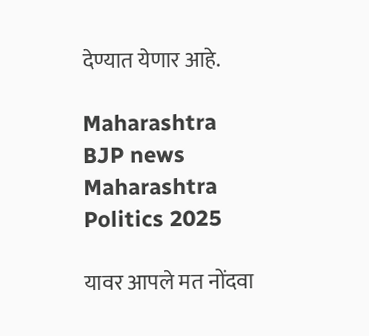देण्यात येणार आहे.

Maharashtra BJP news
Maharashtra Politics 2025

यावर आपले मत नोंदवा